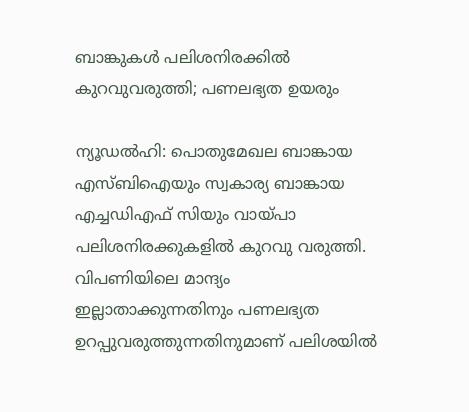ബാങ്കുകള്‍ പലിശനിരക്കില്‍ കുറവുവരുത്തി; പണലഭ്യത ഉയരും

ന്യൂഡല്‍ഹി: പൊതുമേഖല ബാങ്കായ എസ്ബിഐയും സ്വകാര്യ ബാങ്കായ എച്ചഡിഎഫ് സിയും വായ്പാ പലിശനിരക്കുകളില്‍ കുറവു വരുത്തി. വിപണിയിലെ മാന്ദ്യം ഇല്ലാതാക്കുന്നതിനും പണലഭ്യത ഉറപ്പുവരുത്തുന്നതിനുമാണ് പലിശയില്‍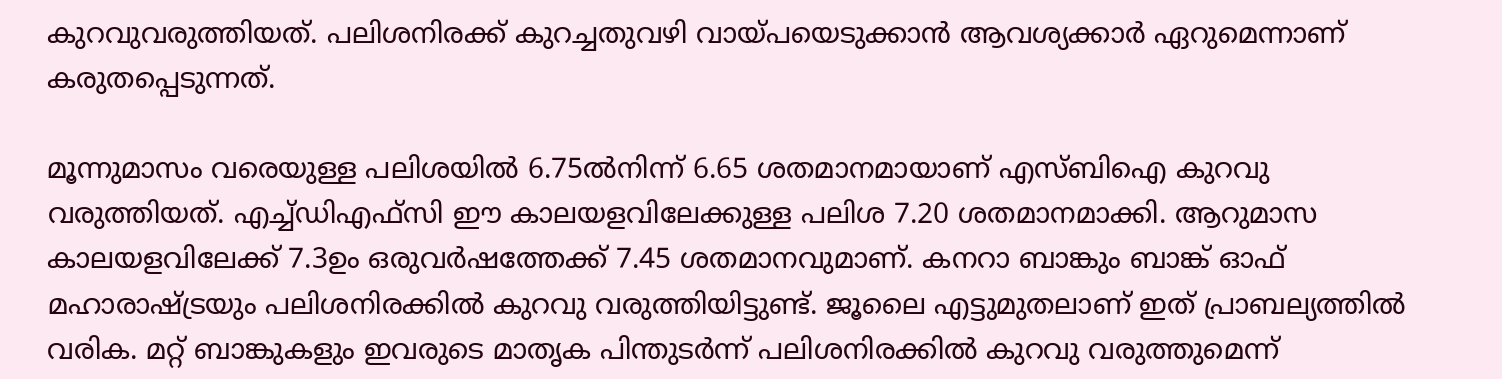കുറവുവരുത്തിയത്. പലിശനിരക്ക് കുറച്ചതുവഴി വായ്പയെടുക്കാന്‍ ആവശ്യക്കാര്‍ ഏറുമെന്നാണ് കരുതപ്പെടുന്നത്.

മൂന്നുമാസം വരെയുള്ള പലിശയില്‍ 6.75ല്‍നിന്ന് 6.65 ശതമാനമായാണ് എസ്ബിഐ കുറവു വരുത്തിയത്. എച്ച്ഡിഎഫ്‌സി ഈ കാലയളവിലേക്കുള്ള പലിശ 7.20 ശതമാനമാക്കി. ആറുമാസ കാലയളവിലേക്ക് 7.3ഉം ഒരുവര്‍ഷത്തേക്ക് 7.45 ശതമാനവുമാണ്. കനറാ ബാങ്കും ബാങ്ക് ഓഫ് മഹാരാഷ്ട്രയും പലിശനിരക്കില്‍ കുറവു വരുത്തിയിട്ടുണ്ട്. ജൂലൈ എട്ടുമുതലാണ് ഇത് പ്രാബല്യത്തില്‍ വരിക. മറ്റ് ബാങ്കുകളും ഇവരുടെ മാതൃക പിന്തുടര്‍ന്ന് പലിശനിരക്കില്‍ കുറവു വരുത്തുമെന്ന്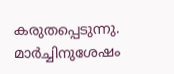കരുതപ്പെടുന്നു. മാര്‍ച്ചിനുശേഷം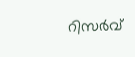റിസര്‍വ്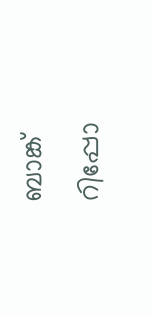ബാങ്ക് റിപ്പോ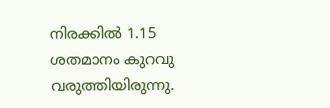നിരക്കില്‍ 1.15 ശതമാനം കുറവു വരുത്തിയിരുന്നു.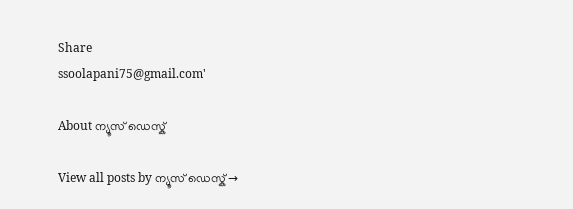Share
ssoolapani75@gmail.com'

About ന്യൂസ് ഡെസ്ക്

View all posts by ന്യൂസ് ഡെസ്ക് →